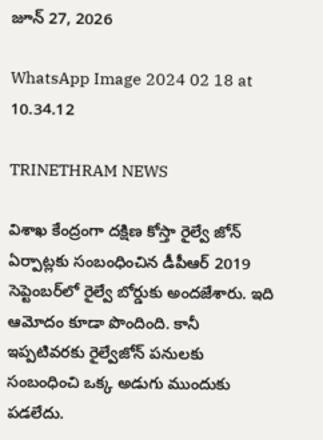జూన్ 27, 2026

WhatsApp Image 2024 02 18 at 10.34.12

TRINETHRAM NEWS

విశాఖ కేంద్రంగా దక్షిణ కోస్తా రైల్వే జోన్ ఏర్పాట్లకు సంబంధించిన డీపీఆర్ 2019 సెప్టెంబ‌ర్‌లో రైల్వే బోర్డుకు అంద‌జేశారు. ఇది ఆమోదం కూడా పొందింది. కానీ ఇప్పటివరకు రైల్వేజోన్ పనులకు సంబంధించి ఒక్క అడుగు ముందుకు పడలేదు.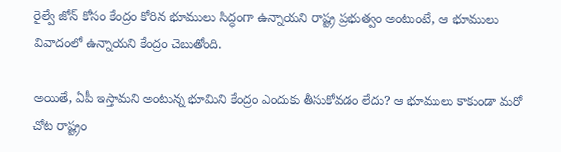రైల్వే జోన్ కోసం కేంద్రం కోరిన భూములు సిద్ధంగా ఉన్నాయని రాష్ట్ర ప్రభుత్వం అంటుంటే, ఆ భూములు వివాదంలో ఉన్నాయని కేంద్రం చెబుతోంది.

అయితే, ఏపీ ఇస్తామని అంటున్న భూమిని కేంద్రం ఎందుకు తీసుకోవడం లేదు? ఆ భూములు కాకుండా మరో చోట రాష్ట్రం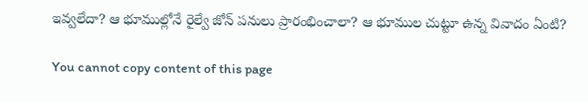ఇవ్వలేదా? ఆ భూముల్లోనే రైల్వే జోన్ పనులు ప్రారంభించాలా? ఆ భూముల చుట్టూ ఉన్న వివాదం ఏంటి?

You cannot copy content of this page